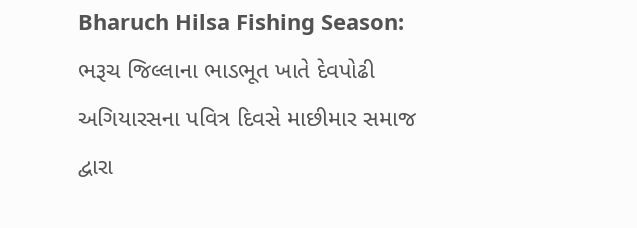Bharuch Hilsa Fishing Season: ભરૂચ જિલ્લાના ભાડભૂત ખાતે દેવપોઢી અગિયારસના પવિત્ર દિવસે માછીમાર સમાજ દ્વારા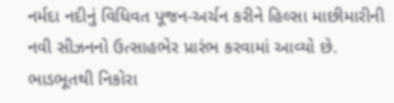નર્મદા નદીનું વિધિવત પૂજન-અર્ચન કરીને હિલ્સા માછીમારીની નવી સીઝનનો ઉત્સાહભેર પ્રારંભ કરવામાં આવ્યો છે.
ભાડભૂતથી નિકોરા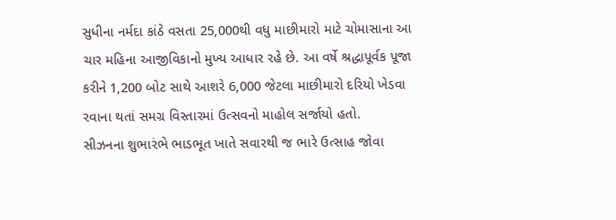સુધીના નર્મદા કાંઠે વસતા 25,000થી વધુ માછીમારો માટે ચોમાસાના આ ચાર મહિના આજીવિકાનો મુખ્ય આધાર રહે છે. આ વર્ષે શ્રદ્ધાપૂર્વક પૂજા કરીને 1,200 બોટ સાથે આશરે 6,000 જેટલા માછીમારો દરિયો ખેડવા રવાના થતાં સમગ્ર વિસ્તારમાં ઉત્સવનો માહોલ સર્જાયો હતો.
સીઝનના શુભારંભે ભાડભૂત ખાતે સવારથી જ ભારે ઉત્સાહ જોવા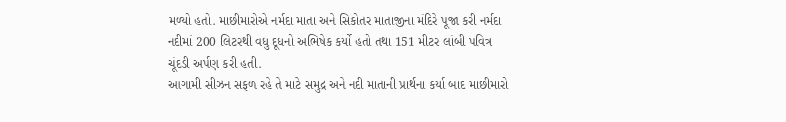મળ્યો હતો. માછીમારોએ નર્મદા માતા અને સિકોતર માતાજીના મંદિરે પૂજા કરી નર્મદા નદીમાં 200 લિટરથી વધુ દૂધનો અભિષેક કર્યો હતો તથા 151 મીટર લાંબી પવિત્ર ચૂંદડી અર્પણ કરી હતી.
આગામી સીઝન સફળ રહે તે માટે સમુદ્ર અને નદી માતાની પ્રાર્થના કર્યા બાદ માછીમારો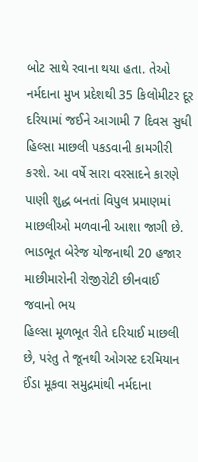બોટ સાથે રવાના થયા હતા. તેઓ નર્મદાના મુખ પ્રદેશથી 35 કિલોમીટર દૂર દરિયામાં જઈને આગામી 7 દિવસ સુધી હિલ્સા માછલી પકડવાની કામગીરી કરશે. આ વર્ષે સારા વરસાદને કારણે પાણી શુદ્ધ બનતાં વિપુલ પ્રમાણમાં માછલીઓ મળવાની આશા જાગી છે.
ભાડભૂત બેરેજ યોજનાથી 20 હજાર માછીમારોની રોજીરોટી છીનવાઈ જવાનો ભય
હિલ્સા મૂળભૂત રીતે દરિયાઈ માછલી છે, પરંતુ તે જૂનથી ઓગસ્ટ દરમિયાન ઈંડા મૂકવા સમુદ્રમાંથી નર્મદાના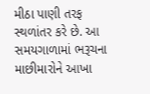મીઠા પાણી તરફ સ્થળાંતર કરે છે. આ સમયગાળામાં ભરૂચના માછીમારોને આખા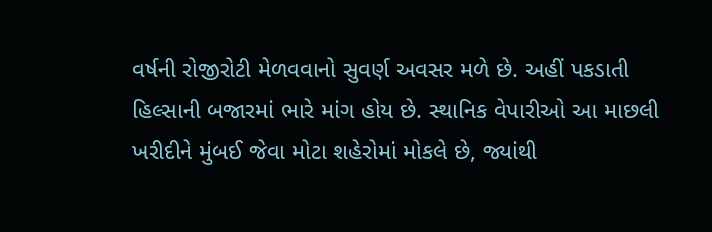વર્ષની રોજીરોટી મેળવવાનો સુવર્ણ અવસર મળે છે. અહીં પકડાતી હિલ્સાની બજારમાં ભારે માંગ હોય છે. સ્થાનિક વેપારીઓ આ માછલી ખરીદીને મુંબઈ જેવા મોટા શહેરોમાં મોકલે છે, જ્યાંથી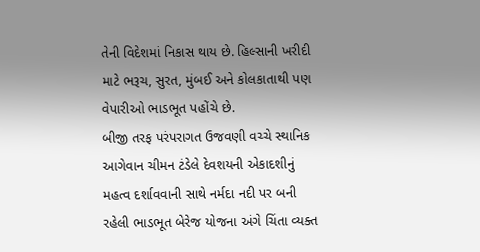તેની વિદેશમાં નિકાસ થાય છે. હિલ્સાની ખરીદી માટે ભરૂચ, સુરત, મુંબઈ અને કોલકાતાથી પણ વેપારીઓ ભાડભૂત પહોંચે છે.
બીજી તરફ પરંપરાગત ઉજવણી વચ્ચે સ્થાનિક આગેવાન ચીમન ટંડેલે દેવશયની એકાદશીનું મહત્વ દર્શાવવાની સાથે નર્મદા નદી પર બની રહેલી ભાડભૂત બેરેજ યોજના અંગે ચિંતા વ્યક્ત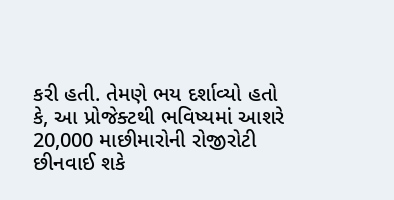કરી હતી. તેમણે ભય દર્શાવ્યો હતો કે, આ પ્રોજેક્ટથી ભવિષ્યમાં આશરે 20,000 માછીમારોની રોજીરોટી છીનવાઈ શકે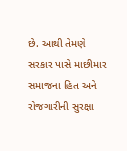છે. આથી તેમણે સરકાર પાસે માછીમાર સમાજના હિત અને રોજગારીની સુરક્ષા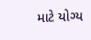માટે યોગ્ય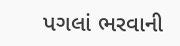પગલાં ભરવાની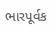ભારપૂર્વક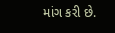માંગ કરી છે.